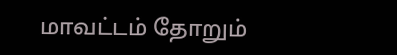மாவட்டம் தோறும்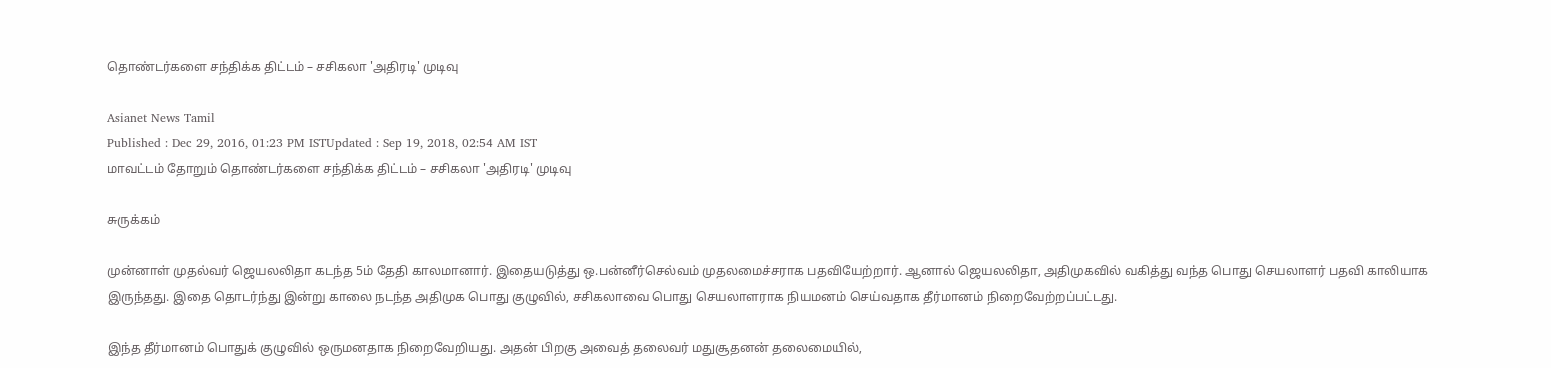தொண்டர்களை சந்திக்க திட்டம் – சசிகலா 'அதிரடி' முடிவு

Asianet News Tamil
Published : Dec 29, 2016, 01:23 PM ISTUpdated : Sep 19, 2018, 02:54 AM IST
மாவட்டம் தோறும் தொண்டர்களை சந்திக்க திட்டம் – சசிகலா 'அதிரடி' முடிவு

சுருக்கம்

முன்னாள் முதல்வர் ஜெயலலிதா கடந்த 5ம் தேதி காலமானார். இதையடுத்து ஒ.பன்னீர்செல்வம் முதலமைச்சராக பதவியேற்றார். ஆனால் ஜெயலலிதா, அதிமுகவில் வகித்து வந்த பொது செயலாளர் பதவி காலியாக இருந்தது. இதை தொடர்ந்து இன்று காலை நடந்த அதிமுக பொது குழுவில், சசிகலாவை பொது செயலாளராக நியமனம் செய்வதாக தீர்மானம் நிறைவேற்றப்பட்டது.

இந்த தீர்மானம் பொதுக் குழுவில் ஒருமனதாக நிறைவேறியது. அதன் பிறகு அவைத் தலைவர் மதுசூதனன் தலைமையில்,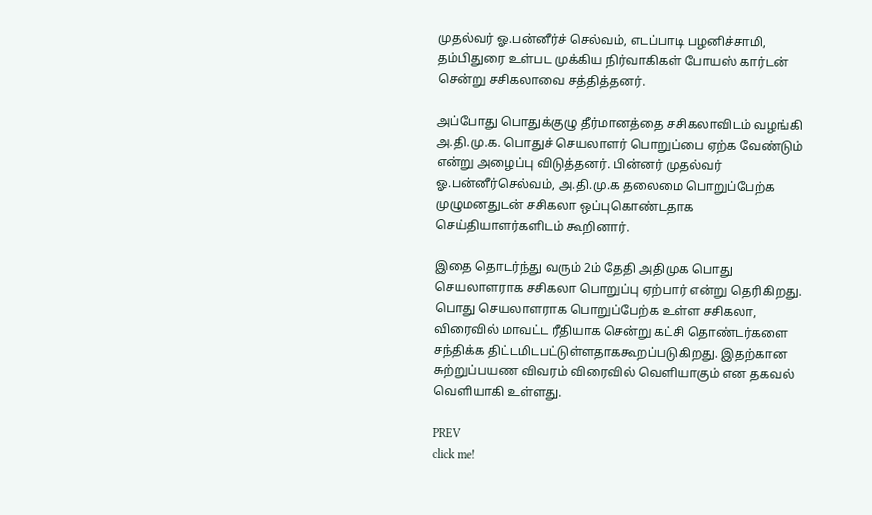முதல்வர் ஓ.பன்னீர்ச் செல்வம், எடப்பாடி பழனிச்சாமி, தம்பிதுரை உள்பட முக்கிய நிர்வாகிகள் போயஸ் கார்டன் சென்று சசிகலாவை சத்தித்தனர்.

அப்போது பொதுக்குழு தீர்மானத்தை சசிகலாவிடம் வழங்கி அ.தி.மு.க. பொதுச் செயலாளர் பொறுப்பை ஏற்க வேண்டும் என்று அழைப்பு விடுத்தனர். பின்னர் முதல்வர் ஓ.பன்னீர்செல்வம், அ.தி.மு.க தலைமை பொறுப்பேற்க முழுமனதுடன் சசிகலா ஒப்புகொண்டதாக செய்தியாளர்களிடம் கூறினார்.

இதை தொடர்ந்து வரும் 2ம் தேதி அதிமுக பொது  செயலாளராக சசிகலா பொறுப்பு ஏற்பார் என்று தெரிகிறது. பொது செயலாளராக பொறுப்பேற்க உள்ள சசிகலா, விரைவில் மாவட்ட ரீதியாக சென்று கட்சி தொண்டர்களை சந்திக்க திட்டமிடபட்டுள்ளதாககூறப்படுகிறது. இதற்கான சுற்றுப்பயண விவரம் விரைவில் வெளியாகும் என தகவல் வெளியாகி உள்ளது.

PREV
click me!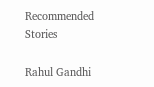Recommended Stories

Rahul Gandhi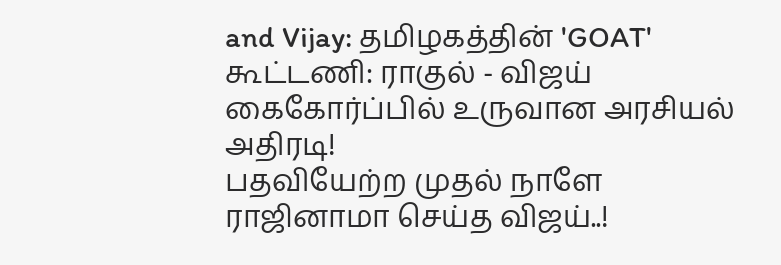and Vijay: தமிழகத்தின் 'GOAT' கூட்டணி: ராகுல் - விஜய் கைகோர்ப்பில் உருவான அரசியல் அதிரடி!
பதவியேற்ற முதல் நாளே ராஜினாமா செய்த விஜய்..!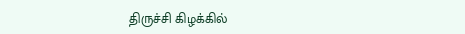திருச்சி கிழக்கில்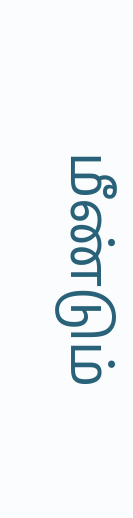மீண்டும்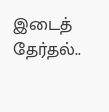இடைத் தேர்தல்..